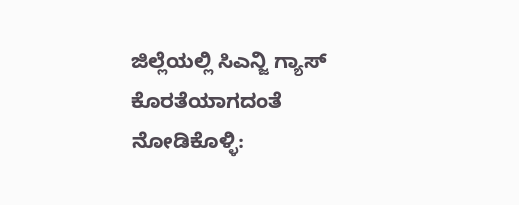ಜಿಲ್ಲೆಯಲ್ಲಿ ಸಿಎನ್ಜಿ ಗ್ಯಾಸ್ ಕೊರತೆಯಾಗದಂತೆ ನೋಡಿಕೊಳ್ಳಿ: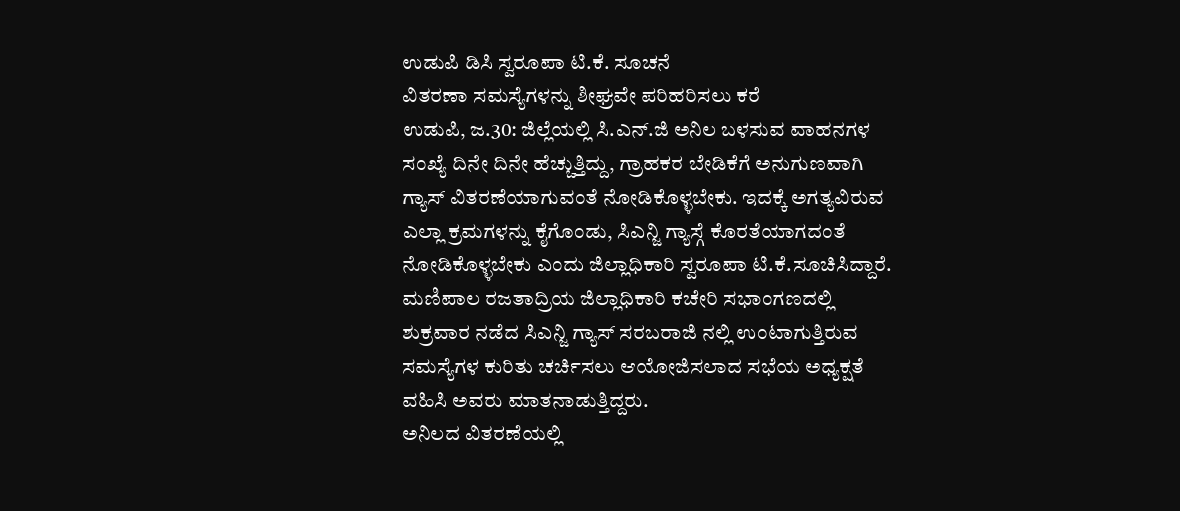ಉಡುಪಿ ಡಿಸಿ ಸ್ವರೂಪಾ ಟಿ.ಕೆ. ಸೂಚನೆ
ವಿತರಣಾ ಸಮಸ್ಯೆಗಳನ್ನು ಶೀಘ್ರವೇ ಪರಿಹರಿಸಲು ಕರೆ
ಉಡುಪಿ, ಜ.30: ಜಿಲ್ಲೆಯಲ್ಲಿ ಸಿ.ಎನ್.ಜಿ ಅನಿಲ ಬಳಸುವ ವಾಹನಗಳ ಸಂಖ್ಯೆ ದಿನೇ ದಿನೇ ಹೆಚ್ಚುತ್ತಿದ್ದು, ಗ್ರಾಹಕರ ಬೇಡಿಕೆಗೆ ಅನುಗುಣವಾಗಿ ಗ್ಯಾಸ್ ವಿತರಣೆಯಾಗುವಂತೆ ನೋಡಿಕೊಳ್ಳಬೇಕು. ಇದಕ್ಕೆ ಅಗತ್ಯವಿರುವ ಎಲ್ಲಾ ಕ್ರಮಗಳನ್ನು ಕೈಗೊಂಡು, ಸಿಎನ್ಜಿ ಗ್ಯಾಸ್ಗೆ ಕೊರತೆಯಾಗದಂತೆ ನೋಡಿಕೊಳ್ಳಬೇಕು ಎಂದು ಜಿಲ್ಲಾಧಿಕಾರಿ ಸ್ವರೂಪಾ ಟಿ.ಕೆ.ಸೂಚಿಸಿದ್ದಾರೆ.
ಮಣಿಪಾಲ ರಜತಾದ್ರಿಯ ಜಿಲ್ಲಾಧಿಕಾರಿ ಕಚೇರಿ ಸಭಾಂಗಣದಲ್ಲಿ ಶುಕ್ರವಾರ ನಡೆದ ಸಿಎನ್ಜಿ ಗ್ಯಾಸ್ ಸರಬರಾಜಿ ನಲ್ಲಿ ಉಂಟಾಗುತ್ತಿರುವ ಸಮಸ್ಯೆಗಳ ಕುರಿತು ಚರ್ಚಿಸಲು ಆಯೋಜಿಸಲಾದ ಸಭೆಯ ಅಧ್ಯಕ್ಷತೆ ವಹಿಸಿ ಅವರು ಮಾತನಾಡುತ್ತಿದ್ದರು.
ಅನಿಲದ ವಿತರಣೆಯಲ್ಲಿ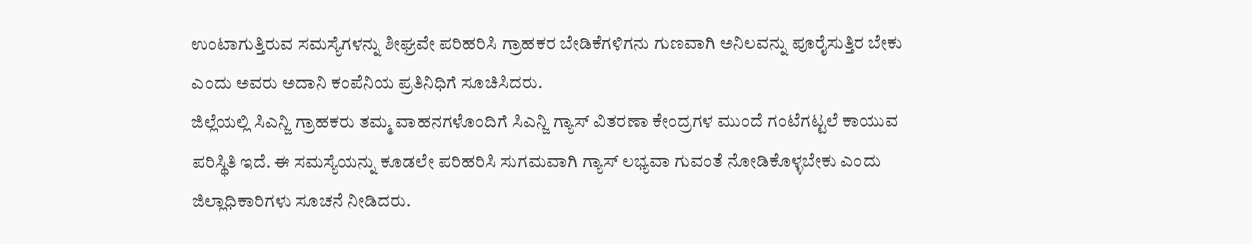ಉಂಟಾಗುತ್ತಿರುವ ಸಮಸ್ಯೆಗಳನ್ನು ಶೀಘ್ರವೇ ಪರಿಹರಿಸಿ ಗ್ರಾಹಕರ ಬೇಡಿಕೆಗಳಿಗನು ಗುಣವಾಗಿ ಅನಿಲವನ್ನು ಪೂರೈಸುತ್ತಿರ ಬೇಕು ಎಂದು ಅವರು ಅದಾನಿ ಕಂಪೆನಿಯ ಪ್ರತಿನಿಧಿಗೆ ಸೂಚಿಸಿದರು.
ಜಿಲ್ಲೆಯಲ್ಲಿ ಸಿಎನ್ಜಿ ಗ್ರಾಹಕರು ತಮ್ಮ ವಾಹನಗಳೊಂದಿಗೆ ಸಿಎನ್ಜಿ ಗ್ಯಾಸ್ ವಿತರಣಾ ಕೇಂದ್ರಗಳ ಮುಂದೆ ಗಂಟೆಗಟ್ಟಲೆ ಕಾಯುವ ಪರಿಸ್ಥಿತಿ ಇದೆ. ಈ ಸಮಸ್ಯೆಯನ್ನು ಕೂಡಲೇ ಪರಿಹರಿಸಿ ಸುಗಮವಾಗಿ ಗ್ಯಾಸ್ ಲಭ್ಯವಾ ಗುವಂತೆ ನೋಡಿಕೊಳ್ಳಬೇಕು ಎಂದು ಜಿಲ್ಲಾಧಿಕಾರಿಗಳು ಸೂಚನೆ ನೀಡಿದರು.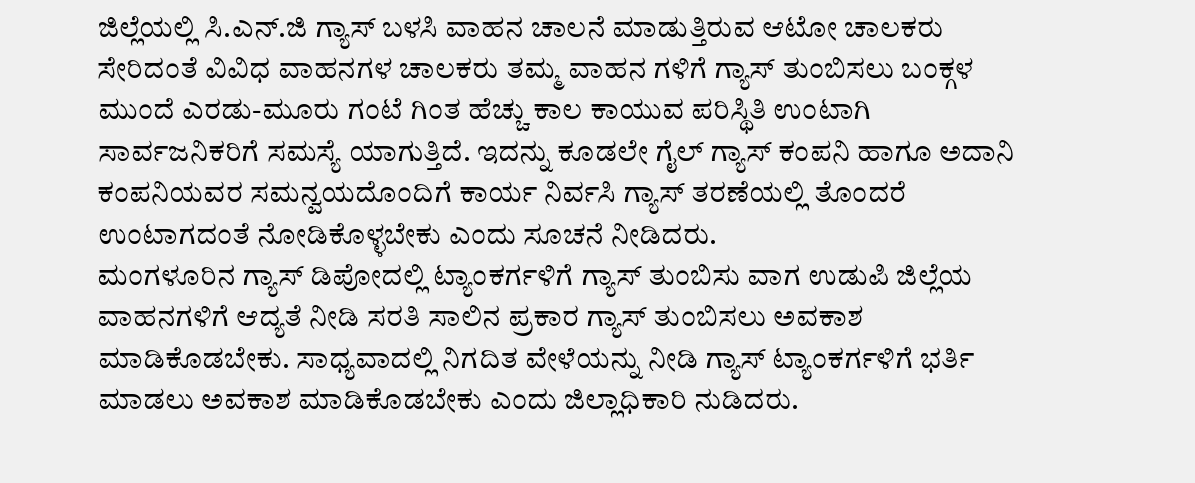ಜಿಲ್ಲೆಯಲ್ಲಿ ಸಿ.ಎನ್.ಜಿ ಗ್ಯಾಸ್ ಬಳಸಿ ವಾಹನ ಚಾಲನೆ ಮಾಡುತ್ತಿರುವ ಆಟೋ ಚಾಲಕರು ಸೇರಿದಂತೆ ವಿವಿಧ ವಾಹನಗಳ ಚಾಲಕರು ತಮ್ಮ ವಾಹನ ಗಳಿಗೆ ಗ್ಯಾಸ್ ತುಂಬಿಸಲು ಬಂಕ್ಗಳ ಮುಂದೆ ಎರಡು-ಮೂರು ಗಂಟೆ ಗಿಂತ ಹೆಚ್ಚು ಕಾಲ ಕಾಯುವ ಪರಿಸ್ಥಿತಿ ಉಂಟಾಗಿ ಸಾರ್ವಜನಿಕರಿಗೆ ಸಮಸ್ಯೆ ಯಾಗುತ್ತಿದೆ. ಇದನ್ನು ಕೂಡಲೇ ಗೈಲ್ ಗ್ಯಾಸ್ ಕಂಪನಿ ಹಾಗೂ ಅದಾನಿ ಕಂಪನಿಯವರ ಸಮನ್ವಯದೊಂದಿಗೆ ಕಾರ್ಯ ನಿರ್ವಸಿ ಗ್ಯಾಸ್ ತರಣೆಯಲ್ಲಿ ತೊಂದರೆ ಉಂಟಾಗದಂತೆ ನೋಡಿಕೊಳ್ಳಬೇಕು ಎಂದು ಸೂಚನೆ ನೀಡಿದರು.
ಮಂಗಳೂರಿನ ಗ್ಯಾಸ್ ಡಿಪೋದಲ್ಲಿ ಟ್ಯಾಂಕರ್ಗಳಿಗೆ ಗ್ಯಾಸ್ ತುಂಬಿಸು ವಾಗ ಉಡುಪಿ ಜಿಲ್ಲೆಯ ವಾಹನಗಳಿಗೆ ಆದ್ಯತೆ ನೀಡಿ ಸರತಿ ಸಾಲಿನ ಪ್ರಕಾರ ಗ್ಯಾಸ್ ತುಂಬಿಸಲು ಅವಕಾಶ ಮಾಡಿಕೊಡಬೇಕು. ಸಾಧ್ಯವಾದಲ್ಲಿ ನಿಗದಿತ ವೇಳೆಯನ್ನು ನೀಡಿ ಗ್ಯಾಸ್ ಟ್ಯಾಂಕರ್ಗಳಿಗೆ ಭರ್ತಿ ಮಾಡಲು ಅವಕಾಶ ಮಾಡಿಕೊಡಬೇಕು ಎಂದು ಜಿಲ್ಲಾಧಿಕಾರಿ ನುಡಿದರು.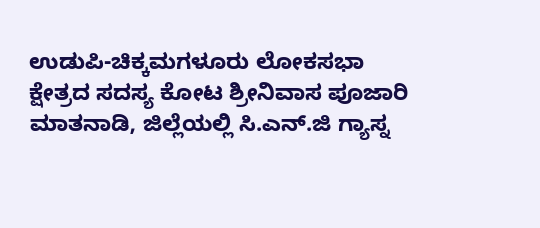ಉಡುಪಿ-ಚಿಕ್ಕಮಗಳೂರು ಲೋಕಸಭಾ ಕ್ಷೇತ್ರದ ಸದಸ್ಯ ಕೋಟ ಶ್ರೀನಿವಾಸ ಪೂಜಾರಿ ಮಾತನಾಡಿ, ಜಿಲ್ಲೆಯಲ್ಲಿ ಸಿ.ಎನ್.ಜಿ ಗ್ಯಾಸ್ನ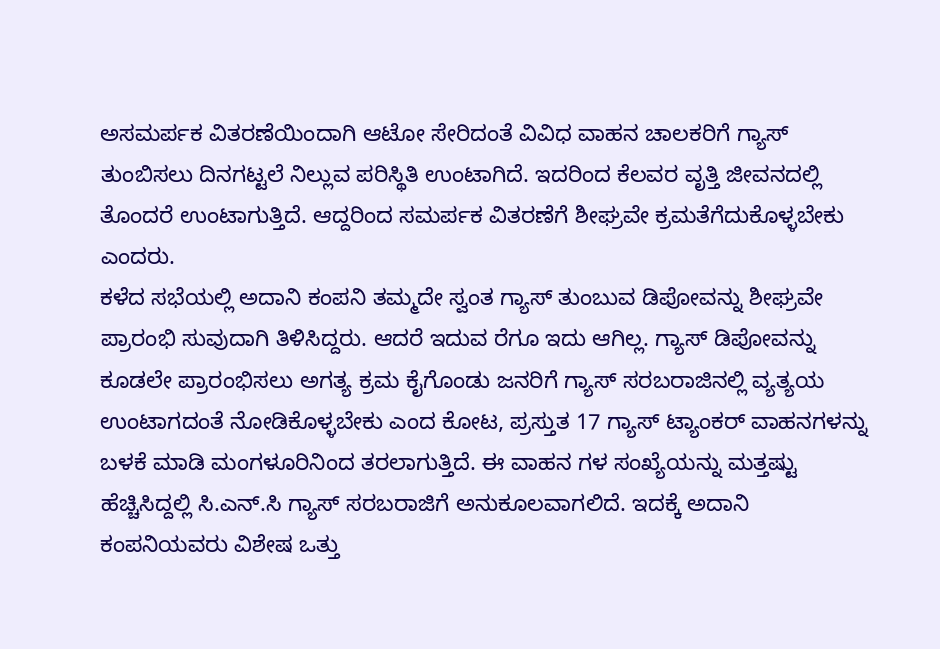ಅಸಮರ್ಪಕ ವಿತರಣೆಯಿಂದಾಗಿ ಆಟೋ ಸೇರಿದಂತೆ ವಿವಿಧ ವಾಹನ ಚಾಲಕರಿಗೆ ಗ್ಯಾಸ್ ತುಂಬಿಸಲು ದಿನಗಟ್ಟಲೆ ನಿಲ್ಲುವ ಪರಿಸ್ಥಿತಿ ಉಂಟಾಗಿದೆ. ಇದರಿಂದ ಕೆಲವರ ವೃತ್ತಿ ಜೀವನದಲ್ಲಿ ತೊಂದರೆ ಉಂಟಾಗುತ್ತಿದೆ. ಆದ್ದರಿಂದ ಸಮರ್ಪಕ ವಿತರಣೆಗೆ ಶೀಘ್ರವೇ ಕ್ರಮತೆಗೆದುಕೊಳ್ಳಬೇಕು ಎಂದರು.
ಕಳೆದ ಸಭೆಯಲ್ಲಿ ಅದಾನಿ ಕಂಪನಿ ತಮ್ಮದೇ ಸ್ವಂತ ಗ್ಯಾಸ್ ತುಂಬುವ ಡಿಪೋವನ್ನು ಶೀಘ್ರವೇ ಪ್ರಾರಂಭಿ ಸುವುದಾಗಿ ತಿಳಿಸಿದ್ದರು. ಆದರೆ ಇದುವ ರೆಗೂ ಇದು ಆಗಿಲ್ಲ. ಗ್ಯಾಸ್ ಡಿಪೋವನ್ನು ಕೂಡಲೇ ಪ್ರಾರಂಭಿಸಲು ಅಗತ್ಯ ಕ್ರಮ ಕೈಗೊಂಡು ಜನರಿಗೆ ಗ್ಯಾಸ್ ಸರಬರಾಜಿನಲ್ಲಿ ವ್ಯತ್ಯಯ ಉಂಟಾಗದಂತೆ ನೋಡಿಕೊಳ್ಳಬೇಕು ಎಂದ ಕೋಟ, ಪ್ರಸ್ತುತ 17 ಗ್ಯಾಸ್ ಟ್ಯಾಂಕರ್ ವಾಹನಗಳನ್ನು ಬಳಕೆ ಮಾಡಿ ಮಂಗಳೂರಿನಿಂದ ತರಲಾಗುತ್ತಿದೆ. ಈ ವಾಹನ ಗಳ ಸಂಖ್ಯೆಯನ್ನು ಮತ್ತಷ್ಟು ಹೆಚ್ಚಿಸಿದ್ದಲ್ಲಿ ಸಿ.ಎನ್.ಸಿ ಗ್ಯಾಸ್ ಸರಬರಾಜಿಗೆ ಅನುಕೂಲವಾಗಲಿದೆ. ಇದಕ್ಕೆ ಅದಾನಿ ಕಂಪನಿಯವರು ವಿಶೇಷ ಒತ್ತು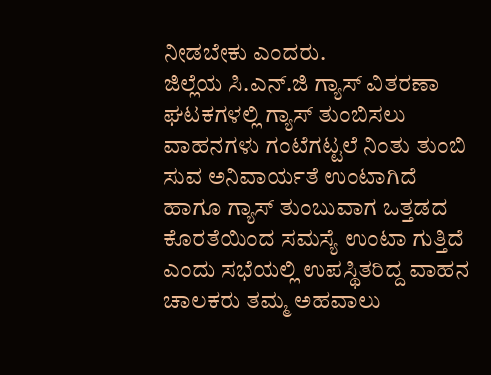ನೀಡಬೇಕು ಎಂದರು.
ಜಿಲ್ಲೆಯ ಸಿ.ಎನ್.ಜಿ ಗ್ಯಾಸ್ ವಿತರಣಾ ಘಟಕಗಳಲ್ಲಿ ಗ್ಯಾಸ್ ತುಂಬಿಸಲು ವಾಹನಗಳು ಗಂಟೆಗಟ್ಟಲೆ ನಿಂತು ತುಂಬಿ ಸುವ ಅನಿವಾರ್ಯತೆ ಉಂಟಾಗಿದೆ ಹಾಗೂ ಗ್ಯಾಸ್ ತುಂಬುವಾಗ ಒತ್ತಡದ ಕೊರತೆಯಿಂದ ಸಮಸ್ಯೆ ಉಂಟಾ ಗುತ್ತಿದೆ ಎಂದು ಸಭೆಯಲ್ಲಿ ಉಪಸ್ಥಿತರಿದ್ದ ವಾಹನ ಚಾಲಕರು ತಮ್ಮ ಅಹವಾಲು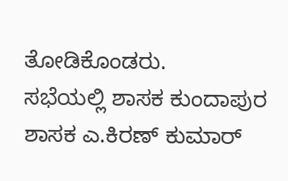ತೋಡಿಕೊಂಡರು.
ಸಭೆಯಲ್ಲಿ ಶಾಸಕ ಕುಂದಾಪುರ ಶಾಸಕ ಎ.ಕಿರಣ್ ಕುಮಾರ್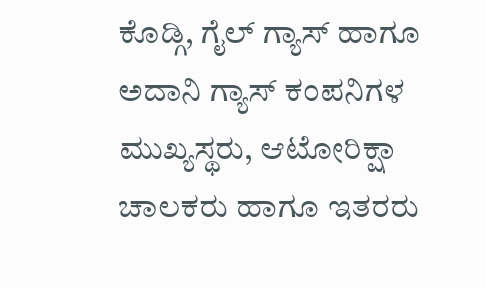ಕೊಡ್ಗಿ, ಗೈಲ್ ಗ್ಯಾಸ್ ಹಾಗೂ ಅದಾನಿ ಗ್ಯಾಸ್ ಕಂಪನಿಗಳ ಮುಖ್ಯಸ್ಥರು, ಆಟೋರಿಕ್ಷಾ ಚಾಲಕರು ಹಾಗೂ ಇತರರು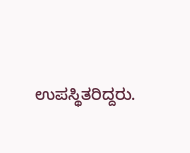ಉಪಸ್ಥಿತರಿದ್ದರು.